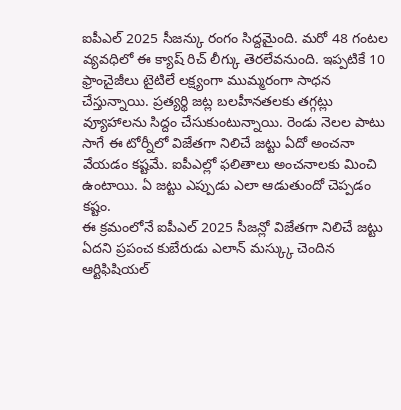ఐపీఎల్ 2025 సీజన్కు రంగం సిద్దమైంది. మరో 48 గంటల వ్యవధిలో ఈ క్యాష్ రిచ్ లీగ్కు తెరలేవనుంది. ఇప్పటికే 10 ఫ్రాంచైజీలు టైటిలే లక్ష్యంగా ముమ్మరంగా సాధన చేస్తున్నాయి. ప్రత్యర్థి జట్ల బలహీనతలకు తగ్గట్లు వ్యూహాలను సిద్దం చేసుకుంటున్నాయి. రెండు నెలల పాటు సాగే ఈ టోర్నీలో విజేతగా నిలిచే జట్టు ఏదో అంచనా వేయడం కష్టమే. ఐపీఎల్లో ఫలితాలు అంచనాలకు మించి ఉంటాయి. ఏ జట్టు ఎప్పుడు ఎలా ఆడుతుందో చెప్పడం కష్టం.
ఈ క్రమంలోనే ఐపీఎల్ 2025 సీజన్లో విజేతగా నిలిచే జట్టు ఏదని ప్రపంచ కుబేరుడు ఎలాన్ మస్క్కు చెందిన ఆర్టిఫిషియల్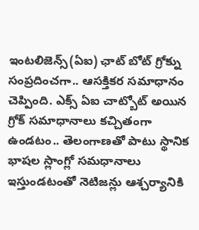ఇంటలిజెన్స్(ఏఐ) ఛాట్ బోట్ గ్రోక్ను సంప్రదించగా.. ఆసక్తికర సమాధానం చెప్పింది. ఎక్స్ ఏఐ చాట్బోట్ అయిన గ్రోక్ సమాధానాలు కచ్చితంగా ఉండటం.. తెలంగాణతో పాటు స్థానిక భాషల స్లాంగ్లో సమధానాలు ఇస్తుండటంతో నెటిజన్లు ఆశ్చర్యానికి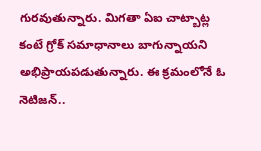గురవుతున్నారు. మిగతా ఏఐ చాట్బాట్ల కంటే గ్రోక్ సమాధానాలు బాగున్నాయని అభిప్రాయపడుతున్నారు. ఈ క్రమంలోనే ఓ నెటిజన్..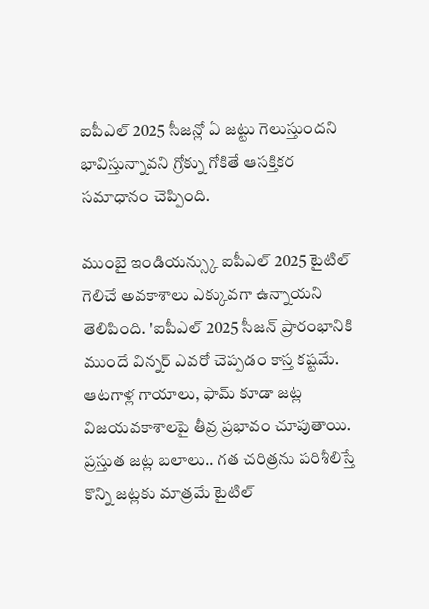ఐపీఎల్ 2025 సీజన్లో ఏ జట్టు గెలుస్తుందని భావిస్తున్నావని గ్రోక్ను గోకితే ఆసక్తికర సమాధానం చెప్పింది.

ముంబై ఇండియన్స్కు ఐపీఎల్ 2025 టైటిల్ గెలిచే అవకాశాలు ఎక్కువగా ఉన్నాయని తెలిపింది. 'ఐపీఎల్ 2025 సీజన్ ప్రారంభానికి ముందే విన్నర్ ఎవరో చెప్పడం కాస్త కష్టమే. ఆటగాళ్ల గాయాలు, ఫామ్ కూడా జట్ల విజయవకాశాలపై తీవ్ర ప్రభావం చూపుతాయి. ప్రస్తుత జట్ల బలాలు.. గత చరిత్రను పరిశీలిస్తే కొన్ని జట్లకు మాత్రమే టైటిల్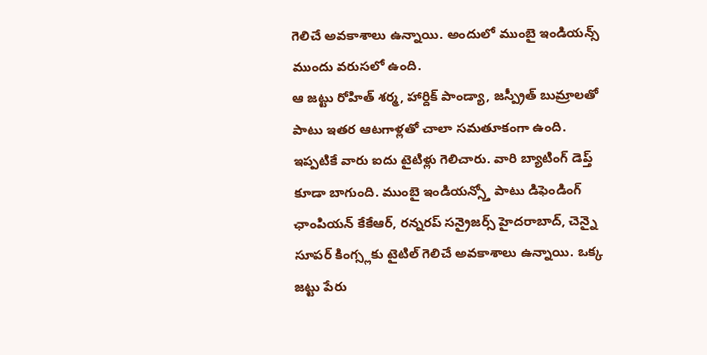గెలిచే అవకాశాలు ఉన్నాయి. అందులో ముంబై ఇండియన్స్ ముందు వరుసలో ఉంది.
ఆ జట్టు రోహిత్ శర్మ, హార్దిక్ పాండ్యా, జస్ప్రీత్ బుమ్రాలతో పాటు ఇతర ఆటగాళ్లతో చాలా సమతూకంగా ఉంది. ఇప్పటికే వారు ఐదు టైటిళ్లు గెలిచారు. వారి బ్యాటింగ్ డెప్త్ కూడా బాగుంది. ముంబై ఇండియన్స్తో పాటు డిఫెండింగ్ ఛాంపియన్ కేకేఆర్, రన్నరప్ సన్రైజర్స్ హైదరాబాద్, చెన్నై సూపర్ కింగ్స్లకు టైటిల్ గెలిచే అవకాశాలు ఉన్నాయి. ఒక్క జట్టు పేరు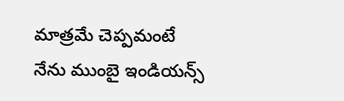మాత్రమే చెప్పమంటే నేను ముంబై ఇండియన్స్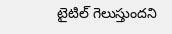టైటిల్ గెలుస్తుందని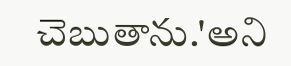చెబుతాను.'అని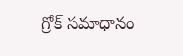గ్రోక్ సమాధానం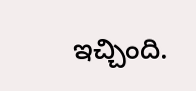ఇచ్చింది.